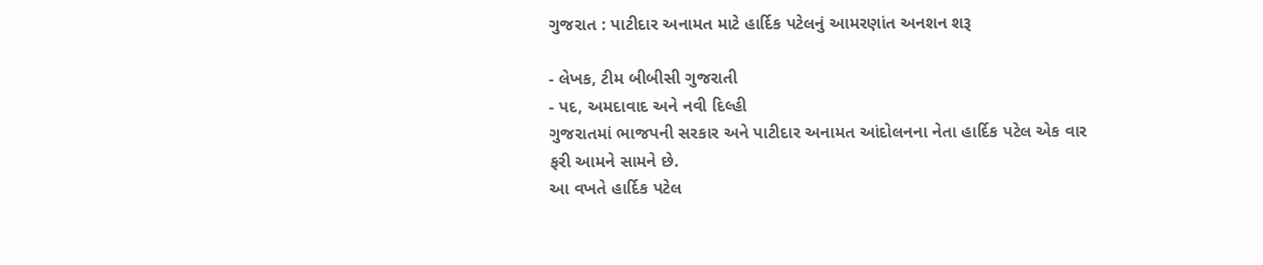ગુજરાત : પાટીદાર અનામત માટે હાર્દિક પટેલનું આમરણાંત અનશન શરૂ

- લેખક, ટીમ બીબીસી ગુજરાતી
- પદ, અમદાવાદ અને નવી દિલ્હી
ગુજરાતમાં ભાજપની સરકાર અને પાટીદાર અનામત આંદોલનના નેતા હાર્દિક પટેલ એક વાર ફરી આમને સામને છે.
આ વખતે હાર્દિક પટેલ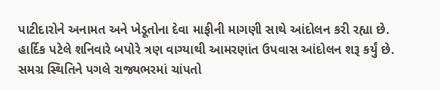પાટીદારોને અનામત અને ખેડૂતોના દેવા માફીની માગણી સાથે આંદોલન કરી રહ્યા છે.
હાર્દિક પટેલે શનિવારે બપોરે ત્રણ વાગ્યાથી આમરણાંત ઉપવાસ આંદોલન શરૂ કર્યું છે.
સમગ્ર સ્થિતિને પગલે રાજ્યભરમાં ચાંપતો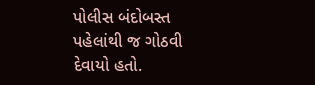પોલીસ બંદોબસ્ત પહેલાંથી જ ગોઠવી દેવાયો હતો.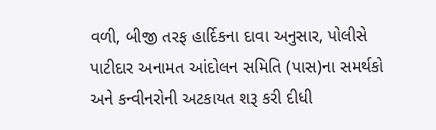વળી, બીજી તરફ હાર્દિકના દાવા અનુસાર, પોલીસે પાટીદાર અનામત આંદોલન સમિતિ (પાસ)ના સમર્થકો અને કન્વીનરોની અટકાયત શરૂ કરી દીધી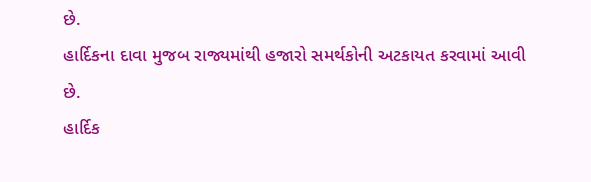છે.
હાર્દિકના દાવા મુજબ રાજ્યમાંથી હજારો સમર્થકોની અટકાયત કરવામાં આવી છે.
હાર્દિક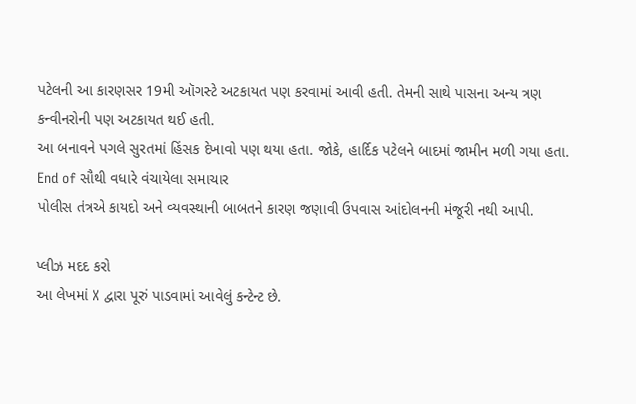પટેલની આ કારણસર 19મી ઑગસ્ટે અટકાયત પણ કરવામાં આવી હતી. તેમની સાથે પાસના અન્ય ત્રણ કન્વીનરોની પણ અટકાયત થઈ હતી.
આ બનાવને પગલે સુરતમાં હિંસક દેખાવો પણ થયા હતા. જોકે, હાર્દિક પટેલને બાદમાં જામીન મળી ગયા હતા.
End of સૌથી વધારે વંચાયેલા સમાચાર
પોલીસ તંત્રએ કાયદો અને વ્યવસ્થાની બાબતને કારણ જણાવી ઉપવાસ આંદોલનની મંજૂરી નથી આપી.

પ્લીઝ મદદ કરો
આ લેખમાં X દ્વારા પૂરું પાડવામાં આવેલું કન્ટેન્ટ છે.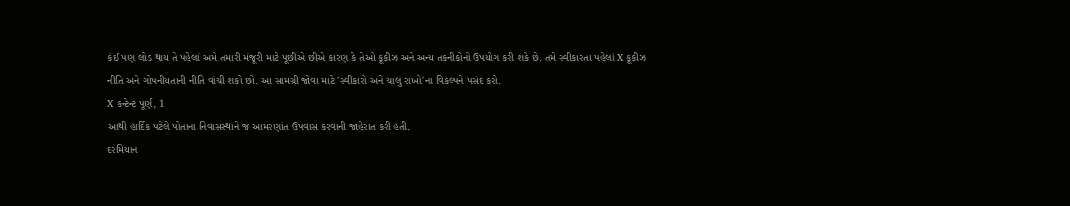કંઈ પણ લોડ થાય તે પહેલાં અમે તમારી મંજૂરી માટે પૂછીએ છીએ કારણ કે તેઓ કૂકીઝ અને અન્ય તકનીકોનો ઉપયોગ કરી શકે છે. તમે સ્વીકારતા પહેલાં X કૂકીઝ નીતિ અને ગોપનીયતાની નીતિ વાંચી શકો છો. આ સામગ્રી જોવા માટે 'સ્વીકારો અને ચાલુ રાખો'ના વિકલ્પને પસંદ કરો.
X કન્ટેન્ટ પૂર્ણ, 1
આથી હાર્દિક પટેલે પોતાના નિવાસસ્થાને જ આમરણાંત ઉપવાસ કરવાની જાહેરાત કરી હતી.
દરમિયાન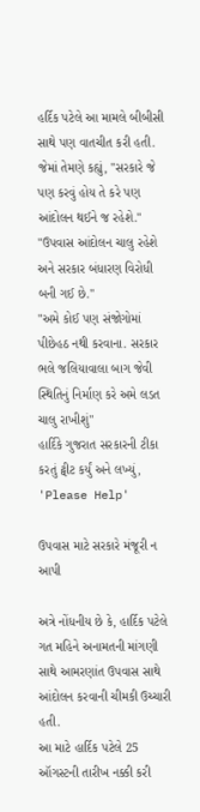હર્દિક પટેલે આ મામલે બીબીસી સાથે પણ વાતચીત કરી હતી. જેમાં તેમણે કહ્યું, "સરકારે જે પણ કરવું હોય તે કરે પણ આંદોલન થઈને જ રહેશે."
"ઉપવાસ આંદોલન ચાલુ રહેશે અને સરકાર બંધારણ વિરોધી બની ગઈ છે."
"અમે કોઈ પણ સંજોગોમાં પીછેહઠ નથી કરવાના. સરકાર ભલે જલિયાવાલા બાગ જેવી સ્થિતિનું નિર્માણ કરે અમે લડત ચાલુ રાખીશું"
હાર્દિકે ગુજરાત સરકારની ટીકા કરતું ટ્વીટ કર્યું અને લખ્યું, 'Please Help'

ઉપવાસ માટે સરકારે મંજૂરી ન આપી

અત્રે નોંધનીય છે કે, હાર્દિક પટેલે ગત મહિને અનામતની માંગણી સાથે આમરણાંત ઉપવાસ સાથે આંદોલન કરવાની ચીમકી ઉચ્ચારી હતી.
આ માટે હાર્દિક પટેલે 25 ઑગસ્ટની તારીખ નક્કી કરી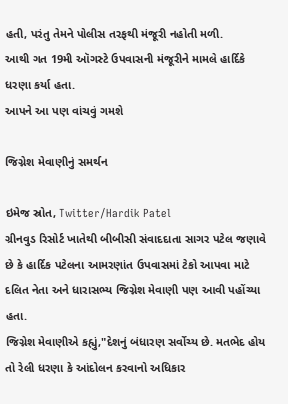હતી, પરંતુ તેમને પોલીસ તરફથી મંજૂરી નહોતી મળી.
આથી ગત 19મી ઑગસ્ટે ઉપવાસની મંજૂરીને મામલે હાર્દિકે ધરણા કર્યા હતા.
આપને આ પણ વાંચવું ગમશે

જિગ્નેશ મેવાણીનું સમર્થન

ઇમેજ સ્રોત, Twitter/Hardik Patel
ગ્રીનવુડ રિસોર્ટ ખાતેથી બીબીસી સંવાદદાતા સાગર પટેલ જણાવે છે કે હાર્દિક પટેલના આમરણાંત ઉપવાસમાં ટેકો આપવા માટે દલિત નેતા અને ધારાસભ્ય જિગ્નેશ મેવાણી પણ આવી પહોંચ્યા હતા.
જિગ્નેશ મેવાણીએ કહ્યું,"દેશનું બંધારણ સર્વોચ્ય છે. મતભેદ હોય તો રેલી ધરણા કે આંદોલન કરવાનો અધિકાર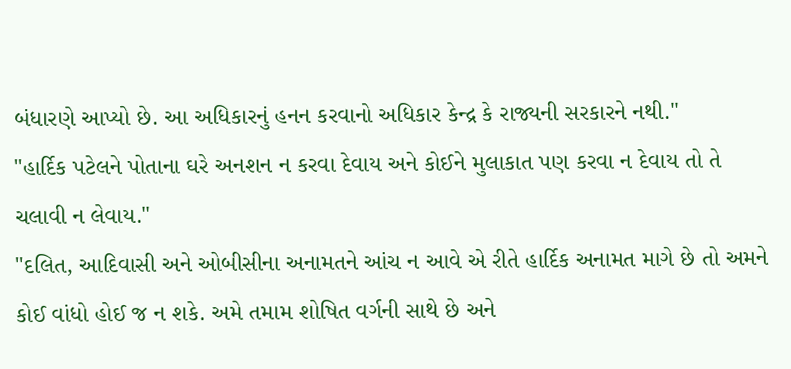બંધારણે આપ્યો છે. આ અધિકારનું હનન કરવાનો અધિકાર કેન્દ્ર કે રાજ્યની સરકારને નથી."
"હાર્દિક પટેલને પોતાના ઘરે અનશન ન કરવા દેવાય અને કોઈને મુલાકાત પણ કરવા ન દેવાય તો તે ચલાવી ન લેવાય."
"દલિત, આદિવાસી અને ઓબીસીના અનામતને આંચ ન આવે એ રીતે હાર્દિક અનામત માગે છે તો અમને કોઈ વાંધો હોઈ જ ન શકે. અમે તમામ શોષિત વર્ગની સાથે છે અને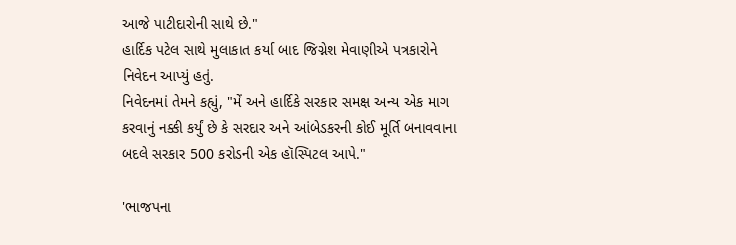આજે પાટીદારોની સાથે છે."
હાર્દિક પટેલ સાથે મુલાકાત કર્યા બાદ જિગ્નેશ મેવાણીએ પત્રકારોને નિવેદન આપ્યું હતું.
નિવેદનમાં તેમને કહ્યું, "મેં અને હાર્દિકે સરકાર સમક્ષ અન્ય એક માગ કરવાનું નક્કી કર્યું છે કે સરદાર અને આંબેડકરની કોઈ મૂર્તિ બનાવવાના બદલે સરકાર 500 કરોડની એક હૉસ્પિટલ આપે."

'ભાજપના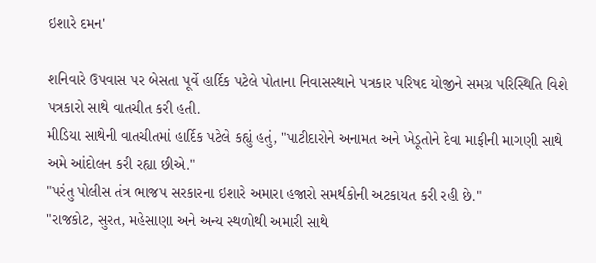ઇશારે દમન'

શનિવારે ઉપવાસ પર બેસતા પૂર્વે હાર્દિક પટેલે પોતાના નિવાસસ્થાને પત્રકાર પરિષદ યોજીને સમગ્ર પરિસ્થિતિ વિશે પત્રકારો સાથે વાતચીત કરી હતી.
મીડિયા સાથેની વાતચીતમાં હાર્દિક પટેલે કહ્યું હતું, "પાટીદારોને અનામત અને ખેડૂતોને દેવા માફીની માગણી સાથે અમે આંદોલન કરી રહ્યા છીએ."
"પરંતુ પોલીસ તંત્ર ભાજપ સરકારના ઇશારે અમારા હજારો સમર્થકોની અટકાયત કરી રહી છે."
"રાજકોટ, સુરત, મહેસાણા અને અન્ય સ્થળોથી અમારી સાથે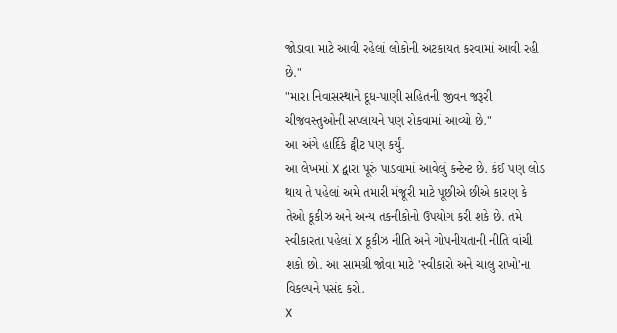જોડાવા માટે આવી રહેલાં લોકોની અટકાયત કરવામાં આવી રહી છે."
"મારા નિવાસસ્થાને દૂધ-પાણી સહિતની જીવન જરૂરી ચીજવસ્તુઓની સપ્લાયને પણ રોકવામાં આવ્યો છે."
આ અંગે હાર્દિકે ટ્વીટ પણ કર્યું.
આ લેખમાં X દ્વારા પૂરું પાડવામાં આવેલું કન્ટેન્ટ છે. કંઈ પણ લોડ થાય તે પહેલાં અમે તમારી મંજૂરી માટે પૂછીએ છીએ કારણ કે તેઓ કૂકીઝ અને અન્ય તકનીકોનો ઉપયોગ કરી શકે છે. તમે સ્વીકારતા પહેલાં X કૂકીઝ નીતિ અને ગોપનીયતાની નીતિ વાંચી શકો છો. આ સામગ્રી જોવા માટે 'સ્વીકારો અને ચાલુ રાખો'ના વિકલ્પને પસંદ કરો.
X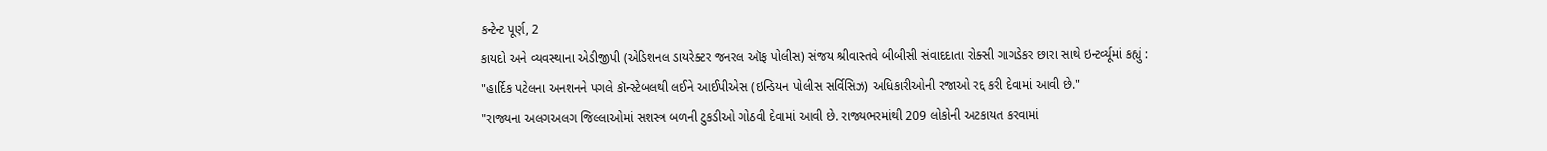કન્ટેન્ટ પૂર્ણ, 2
કાયદો અને વ્યવસ્થાના એડીજીપી (એડિશનલ ડાયરેક્ટર જનરલ ઑફ પોલીસ) સંજય શ્રીવાસ્તવે બીબીસી સંવાદદાતા રોક્સી ગાગડેકર છારા સાથે ઇન્ટર્વ્યૂમાં કહ્યું :
"હાર્દિક પટેલના અનશનને પગલે કૉન્સ્ટેબલથી લઈને આઈપીએસ (ઇન્ડિયન પોલીસ સર્વિસિઝ) અધિકારીઓની રજાઓ રદ્દ કરી દેવામાં આવી છે."
"રાજ્યના અલગઅલગ જિલ્લાઓમાં સશસ્ત્ર બળની ટુકડીઓ ગોઠવી દેવામાં આવી છે. રાજ્યભરમાંથી 209 લોકોની અટકાયત કરવામાં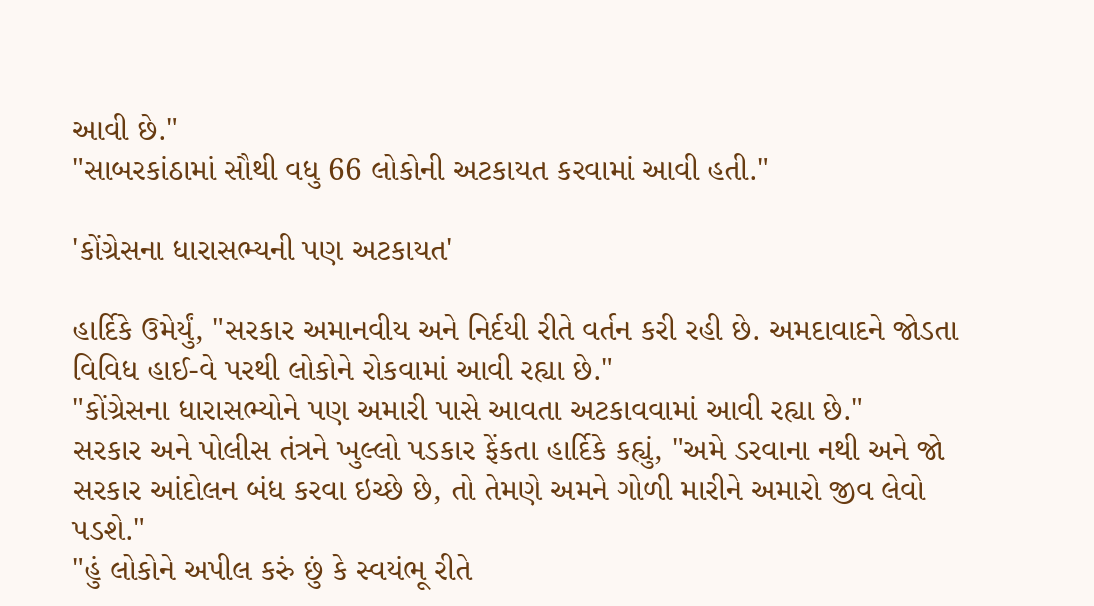આવી છે."
"સાબરકાંઠામાં સૌથી વધુ 66 લોકોની અટકાયત કરવામાં આવી હતી."

'કોંગ્રેસના ધારાસભ્યની પણ અટકાયત'

હાર્દિકે ઉમેર્યું, "સરકાર અમાનવીય અને નિર્દયી રીતે વર્તન કરી રહી છે. અમદાવાદને જોડતા વિવિધ હાઈ-વે પરથી લોકોને રોકવામાં આવી રહ્યા છે."
"કોંગ્રેસના ધારાસભ્યોને પણ અમારી પાસે આવતા અટકાવવામાં આવી રહ્યા છે."
સરકાર અને પોલીસ તંત્રને ખુલ્લો પડકાર ફેંકતા હાર્દિકે કહ્યું, "અમે ડરવાના નથી અને જો સરકાર આંદોલન બંધ કરવા ઇચ્છે છે, તો તેમણે અમને ગોળી મારીને અમારો જીવ લેવો પડશે."
"હું લોકોને અપીલ કરું છું કે સ્વયંભૂ રીતે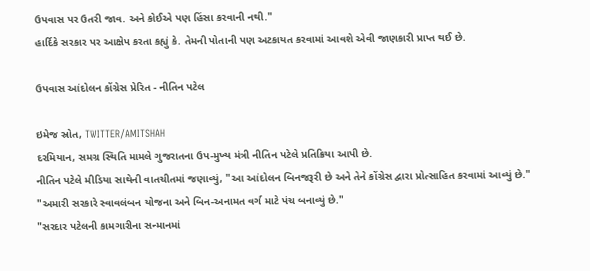ઉપવાસ પર ઉતરી જાવ. અને કોઈએ પણ હિંસા કરવાની નથી."
હાર્દિકે સરકાર પર આક્ષેપ કરતા કહ્યું કે. તેમની પોતાની પણ અટકાયત કરવામાં આવશે એવી જાણકારી પ્રાપ્ત થઈ છે.

ઉપવાસ આંદોલન કોંગ્રેસ પ્રેરિત - નીતિન પટેલ

ઇમેજ સ્રોત, TWITTER/AMITSHAH
દરમિયાન, સમગ્ર સ્થિતિ મામલે ગુજરાતના ઉપ-મુખ્ય મંત્રી નીતિન પટેલે પ્રતિક્રિયા આપી છે.
નીતિન પટેલે મીડિયા સાથેની વાતચીતમાં જણાવ્યું, "આ આંદોલન બિનજરૂરી છે અને તેને કોંગ્રેસ દ્વારા પ્રોત્સાહિત કરવામાં આવ્યું છે."
"અમારી સરકારે સ્વાવલંબન યોજના અને બિન-અનામત વર્ગ માટે પંચ બનાવ્યું છે."
"સરદાર પટેલની કામગારીના સન્માનમાં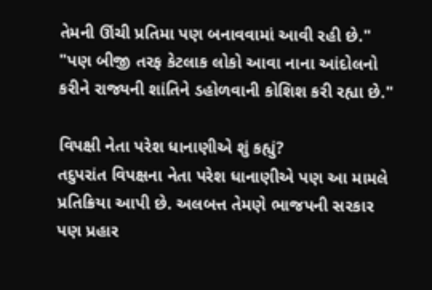તેમની ઊંચી પ્રતિમા પણ બનાવવામાં આવી રહી છે."
"પણ બીજી તરફ કેટલાક લોકો આવા નાના આંદોલનો કરીને રાજ્યની શાંતિને ડહોળવાની કોશિશ કરી રહ્યા છે."

વિપક્ષી નેતા પરેશ ધાનાણીએ શું કહ્યું?
તદુપરાંત વિપક્ષના નેતા પરેશ ધાનાણીએ પણ આ મામલે પ્રતિક્રિયા આપી છે. અલબત્ત તેમણે ભાજપની સરકાર પણ પ્રહાર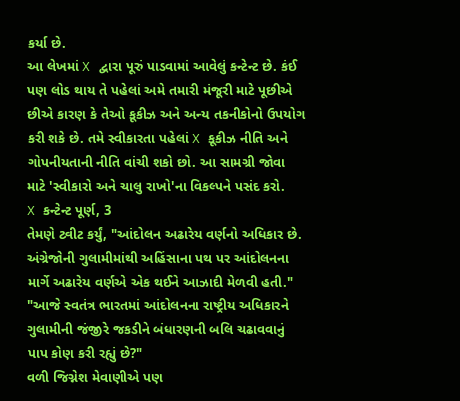કર્યા છે.
આ લેખમાં X દ્વારા પૂરું પાડવામાં આવેલું કન્ટેન્ટ છે. કંઈ પણ લોડ થાય તે પહેલાં અમે તમારી મંજૂરી માટે પૂછીએ છીએ કારણ કે તેઓ કૂકીઝ અને અન્ય તકનીકોનો ઉપયોગ કરી શકે છે. તમે સ્વીકારતા પહેલાં X કૂકીઝ નીતિ અને ગોપનીયતાની નીતિ વાંચી શકો છો. આ સામગ્રી જોવા માટે 'સ્વીકારો અને ચાલુ રાખો'ના વિકલ્પને પસંદ કરો.
X કન્ટેન્ટ પૂર્ણ, 3
તેમણે ટ્વીટ કર્યું, "આંદોલન અઢારેય વર્ણનો અધિકાર છે. અંગ્રેજોની ગુલામીમાંથી અહિંસાના પથ પર આંદોલનના માર્ગે અઢારેય વર્ણએ એક થઈને આઝાદી મેળવી હતી."
"આજે સ્વતંત્ર ભારતમાં આંદોલનના રાષ્ટ્રીય અધિકારને ગુલામીની જંજીરે જકડીને બંધારણની બલિ ચઢાવવાનું પાપ કોણ કરી રહ્યું છે?"
વળી જિગ્નેશ મેવાણીએ પણ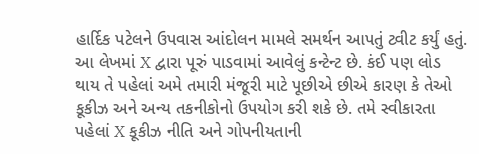હાર્દિક પટેલને ઉપવાસ આંદોલન મામલે સમર્થન આપતું ટ્વીટ કર્યું હતું.
આ લેખમાં X દ્વારા પૂરું પાડવામાં આવેલું કન્ટેન્ટ છે. કંઈ પણ લોડ થાય તે પહેલાં અમે તમારી મંજૂરી માટે પૂછીએ છીએ કારણ કે તેઓ કૂકીઝ અને અન્ય તકનીકોનો ઉપયોગ કરી શકે છે. તમે સ્વીકારતા પહેલાં X કૂકીઝ નીતિ અને ગોપનીયતાની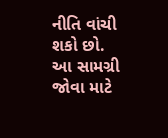નીતિ વાંચી શકો છો. આ સામગ્રી જોવા માટે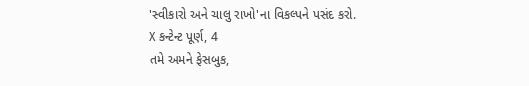'સ્વીકારો અને ચાલુ રાખો'ના વિકલ્પને પસંદ કરો.
X કન્ટેન્ટ પૂર્ણ, 4
તમે અમને ફેસબુક,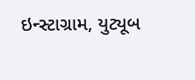ઇન્સ્ટાગ્રામ, યુટ્યૂબ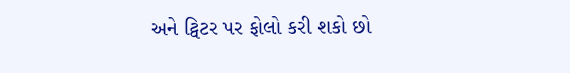અને ટ્વિટર પર ફોલો કરી શકો છો